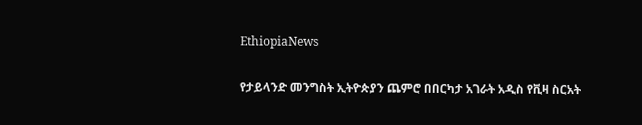EthiopiaNews

የታይላንድ መንግስት ኢትዮጵያን ጨምሮ በበርካታ አገራት አዲስ የቪዛ ስርአት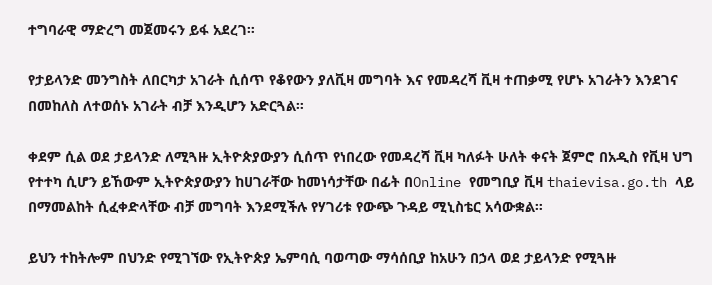ተግባራዊ ማድረግ መጀመሩን ይፋ አደረገ።

የታይላንድ መንግስት ለበርካታ አገራት ሲሰጥ የቆየውን ያለቪዛ መግባት እና የመዳረሻ ቪዛ ተጠቃሚ የሆኑ አገራትን እንደገና በመከለስ ለተወሰኑ አገራት ብቻ እንዲሆን አድርጓል።

ቀደም ሲል ወደ ታይላንድ ለሚጓዙ ኢትዮጵያውያን ሲሰጥ የነበረው የመዳረሻ ቪዛ ካለፉት ሁለት ቀናት ጀምሮ በአዲስ የቪዛ ህግ የተተካ ሲሆን ይኸውም ኢትዮጵያውያን ከሀገራቸው ከመነሳታቸው በፊት በOnline የመግቢያ ቪዛ thaievisa.go.th ላይ በማመልከት ሲፈቀድላቸው ብቻ መግባት እንደሚችሉ የሃገሪቱ የውጭ ጉዳይ ሚኒስቴር አሳውቋል።

ይህን ተከትሎም በህንድ የሚገኘው የኢትዮጵያ ኤምባሲ ባወጣው ማሳሰቢያ ከአሁን በኃላ ወደ ታይላንድ የሚጓዙ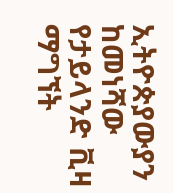ኢትዮጵያውያን ከመነሻው የታይላንድ ቪዛ ማግኘት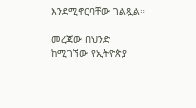እንደሚኖርባቸው ገልጿል።

መረጃው በህንድ ከሚገኘው የኢትዮጵያ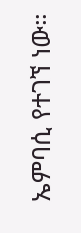ኤምባሲ የተገኘ ነው።